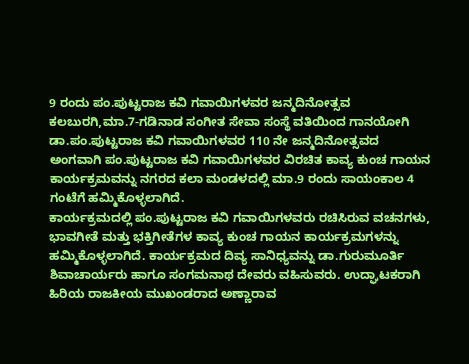9 ರಂದು ಪಂ.ಪುಟ್ಟರಾಜ ಕವಿ ಗವಾಯಿಗಳವರ ಜನ್ಮದಿನೋತ್ಸವ
ಕಲಬುರಗಿ,ಮಾ.7-ಗಡಿನಾಡ ಸಂಗೀತ ಸೇವಾ ಸಂಸ್ಥೆ ವತಿಯಿಂದ ಗಾನಯೋಗಿ ಡಾ.ಪಂ.ಪುಟ್ಟರಾಜ ಕವಿ ಗವಾಯಿಗಳವರ 110 ನೇ ಜನ್ಮದಿನೋತ್ಸವದ ಅಂಗವಾಗಿ ಪಂ.ಪುಟ್ಟರಾಜ ಕವಿ ಗವಾಯಿಗಳವರ ವಿರಚಿತ ಕಾವ್ಯ ಕುಂಚ ಗಾಯನ ಕಾರ್ಯಕ್ರಮವನ್ನು ನಗರದ ಕಲಾ ಮಂಡಳದಲ್ಲಿ ಮಾ.9 ರಂದು ಸಾಯಂಕಾಲ 4 ಗಂಟೆಗೆ ಹಮ್ಮಿಕೊಳ್ಳಲಾಗಿದೆ.
ಕಾರ್ಯಕ್ರಮದಲ್ಲಿ ಪಂ.ಪುಟ್ಟರಾಜ ಕವಿ ಗವಾಯಿಗಳವರು ರಚಿಸಿರುವ ವಚನಗಳು, ಭಾವಗೀತೆ ಮತ್ತು ಭಕ್ತಿಗೀತೆಗಳ ಕಾವ್ಯ ಕುಂಚ ಗಾಯನ ಕಾರ್ಯಕ್ರಮಗಳನ್ನು ಹಮ್ಮಿಕೊಳ್ಳಲಾಗಿದೆ. ಕಾರ್ಯಕ್ರಮದ ದಿವ್ಯ ಸಾನಿಧ್ಯವನ್ನು ಡಾ.ಗುರುಮೂರ್ತಿ ಶಿವಾಚಾರ್ಯರು ಹಾಗೂ ಸಂಗಮನಾಥ ದೇವರು ವಹಿಸುವರು. ಉದ್ಘಾಟಕರಾಗಿ ಹಿರಿಯ ರಾಜಕೀಯ ಮುಖಂಡರಾದ ಅಣ್ಣಾರಾವ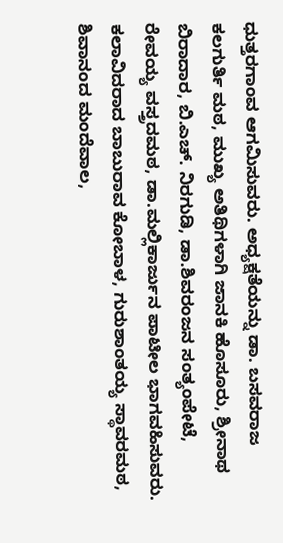ಧುತ್ತರಗಾಂವ ಆಗಮಿಸುವರು. ಅಧ್ಯಕ್ಷತೆಯನ್ನು ಡಾ. ಬಸವರಾಜ ಕಲಗುರ್ತಿ ಮಠ, ಮುಖ್ಯ ಅತಿಥಿಗಳಾಗಿ ಜಾನಕಿ ಹೊಸೂರು, ಶ್ರೀನಾಥ ಬಿರಾದಾರ, ಬಿ.ಎಚ್. ನಿರಗುಡಿ, ಡಾ.ಶಿವರಂಜನ ಸಂತ್ಯಂಪೇಟೆ, ರೇವಯ್ಯ ವಸ್ತ್ರದಮಠ, ಡಾ.ಮಲ್ಲಿಕಾರ್ಜುನ ಪಾಟೀಲ ಭಾಗವಹಿಸುವರು. ಕಲಾವಿದರಾದ ಬಾಬುರಾವ ಕೋಬಾಳ, ಗುರುಶಾಂತಯ್ಯ ಸ್ಥಾವರಮಠ, ಶಿವಾನಂದ ಮಂದೆವಾಲ,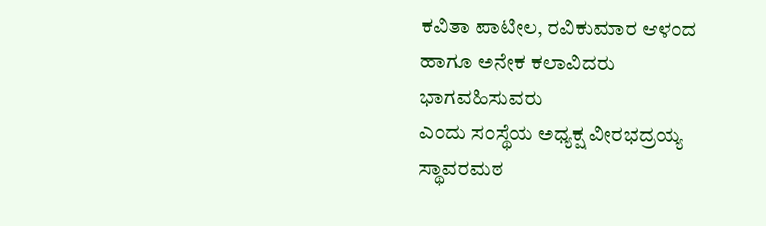ಕವಿತಾ ಪಾಟೀಲ, ರವಿಕುಮಾರ ಆಳಂದ ಹಾಗೂ ಅನೇಕ ಕಲಾವಿದರು ಭಾಗವಹಿಸುವರು
ಎಂದು ಸಂಸ್ಥೆಯ ಅಧ್ಯಕ್ಷ ವೀರಭದ್ರಯ್ಯ ಸ್ಥಾವರಮಠ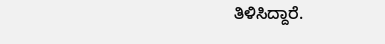ತಿಳಿಸಿದ್ದಾರೆ.